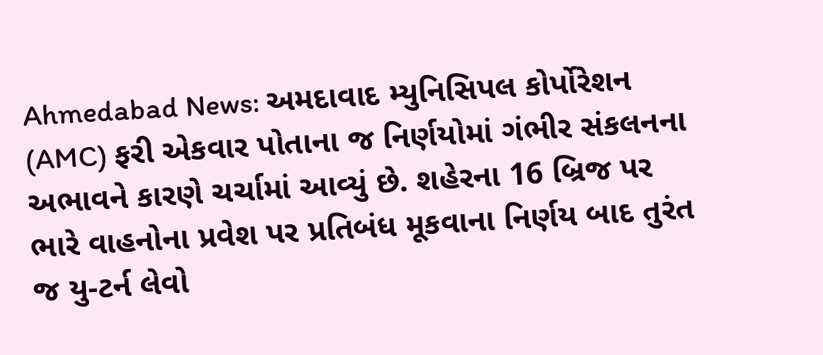Ahmedabad News: અમદાવાદ મ્યુનિસિપલ કોર્પોરેશન (AMC) ફરી એકવાર પોતાના જ નિર્ણયોમાં ગંભીર સંકલનના અભાવને કારણે ચર્ચામાં આવ્યું છે. શહેરના 16 બ્રિજ પર ભારે વાહનોના પ્રવેશ પર પ્રતિબંધ મૂકવાના નિર્ણય બાદ તુરંત જ યુ-ટર્ન લેવો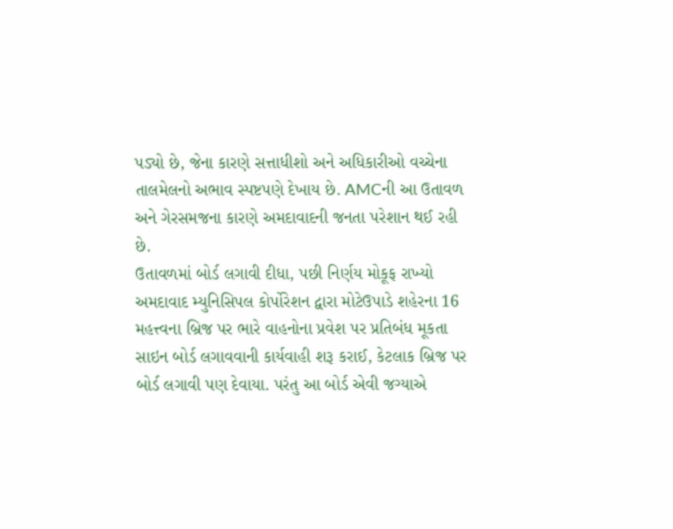પડ્યો છે, જેના કારણે સત્તાધીશો અને અધિકારીઓ વચ્ચેના તાલમેલનો અભાવ સ્પષ્ટપણે દેખાય છે. AMCની આ ઉતાવળ અને ગેરસમજના કારણે અમદાવાદની જનતા પરેશાન થઈ રહી છે.
ઉતાવળમાં બોર્ડ લગાવી દીધા, પછી નિર્ણય મોકૂફ રાખ્યો
અમદાવાદ મ્યુનિસિપલ કોર્પોરેશન દ્વારા મોટેઉપાડે શહેરના 16 મહત્ત્વના બ્રિજ પર ભારે વાહનોના પ્રવેશ પર પ્રતિબંધ મૂકતા સાઇન બોર્ડ લગાવવાની કાર્યવાહી શરૂ કરાઈ, કેટલાક બ્રિજ પર બોર્ડ લગાવી પણ દેવાયા. પરંતુ આ બોર્ડ એવી જગ્યાએ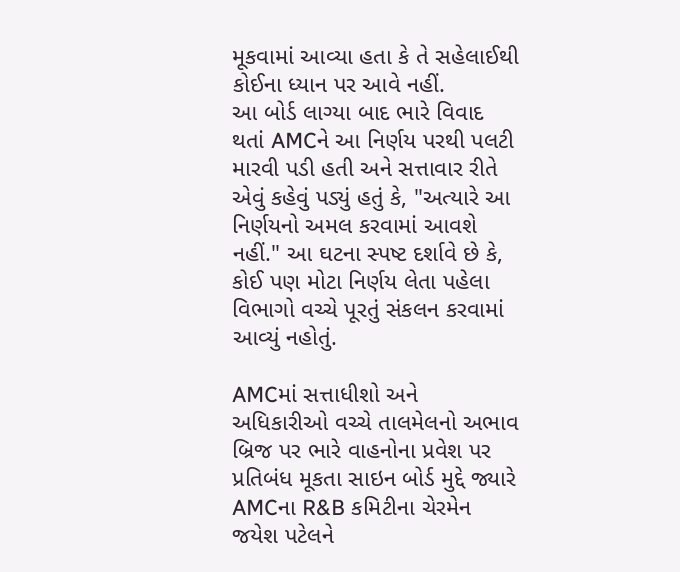મૂકવામાં આવ્યા હતા કે તે સહેલાઈથી કોઈના ધ્યાન પર આવે નહીં.
આ બોર્ડ લાગ્યા બાદ ભારે વિવાદ થતાં AMCને આ નિર્ણય પરથી પલટી મારવી પડી હતી અને સત્તાવાર રીતે એવું કહેવું પડ્યું હતું કે, "અત્યારે આ નિર્ણયનો અમલ કરવામાં આવશે નહીં." આ ઘટના સ્પષ્ટ દર્શાવે છે કે, કોઈ પણ મોટા નિર્ણય લેતા પહેલા વિભાગો વચ્ચે પૂરતું સંકલન કરવામાં આવ્યું નહોતું.

AMCમાં સત્તાધીશો અને અધિકારીઓ વચ્ચે તાલમેલનો અભાવ
બ્રિજ પર ભારે વાહનોના પ્રવેશ પર પ્રતિબંધ મૂકતા સાઇન બોર્ડ મુદ્દે જ્યારે AMCના R&B કમિટીના ચેરમેન જયેશ પટેલને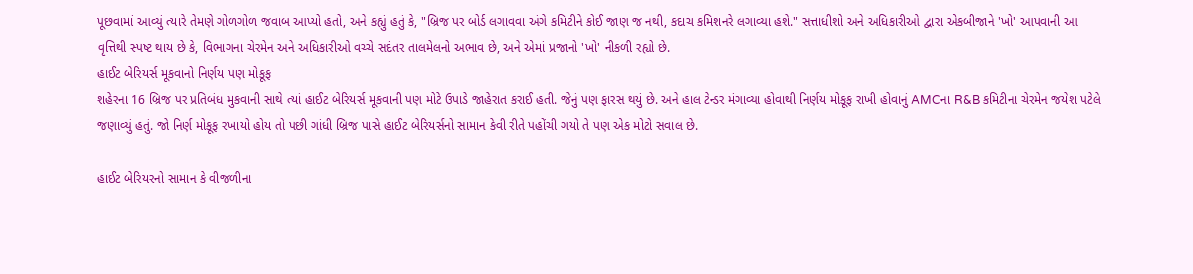પૂછવામાં આવ્યું ત્યારે તેમણે ગોળગોળ જવાબ આપ્યો હતો, અને કહ્યું હતું કે, "બ્રિજ પર બોર્ડ લગાવવા અંગે કમિટીને કોઈ જાણ જ નથી, કદાચ કમિશનરે લગાવ્યા હશે." સત્તાધીશો અને અધિકારીઓ દ્વારા એકબીજાને 'ખો' આપવાની આ વૃત્તિથી સ્પષ્ટ થાય છે કે, વિભાગના ચેરમેન અને અધિકારીઓ વચ્ચે સદંતર તાલમેલનો અભાવ છે, અને એમાં પ્રજાનો 'ખો' નીકળી રહ્યો છે.
હાઈટ બેરિયર્સ મૂકવાનો નિર્ણય પણ મોકૂફ
શહેરના 16 બ્રિજ પર પ્રતિબંધ મુકવાની સાથે ત્યાં હાઈટ બેરિયર્સ મૂકવાની પણ મોટે ઉપાડે જાહેરાત કરાઈ હતી. જેનું પણ ફારસ થયું છે. અને હાલ ટેન્ડર મંગાવ્યા હોવાથી નિર્ણય મોકૂફ રાખી હોવાનું AMCના R&B કમિટીના ચેરમેન જયેશ પટેલે જણાવ્યું હતું. જો નિર્ણ મોકૂફ રખાયો હોય તો પછી ગાંધી બ્રિજ પાસે હાઈટ બેરિયર્સનો સામાન કેવી રીતે પહોંચી ગયો તે પણ એક મોટો સવાલ છે.

હાઈટ બેરિયરનો સામાન કે વીજળીના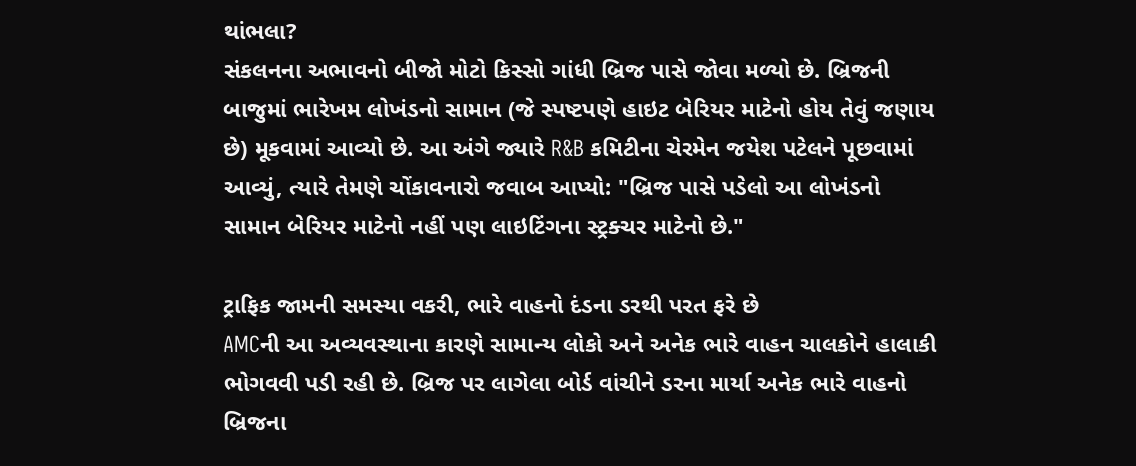થાંભલા?
સંકલનના અભાવનો બીજો મોટો કિસ્સો ગાંધી બ્રિજ પાસે જોવા મળ્યો છે. બ્રિજની બાજુમાં ભારેખમ લોખંડનો સામાન (જે સ્પષ્ટપણે હાઇટ બેરિયર માટેનો હોય તેવું જણાય છે) મૂકવામાં આવ્યો છે. આ અંગે જ્યારે R&B કમિટીના ચેરમેન જયેશ પટેલને પૂછવામાં આવ્યું, ત્યારે તેમણે ચોંકાવનારો જવાબ આપ્યો: "બ્રિજ પાસે પડેલો આ લોખંડનો સામાન બેરિયર માટેનો નહીં પણ લાઇટિંગના સ્ટ્રક્ચર માટેનો છે."

ટ્રાફિક જામની સમસ્યા વકરી, ભારે વાહનો દંડના ડરથી પરત ફરે છે
AMCની આ અવ્યવસ્થાના કારણે સામાન્ય લોકો અને અનેક ભારે વાહન ચાલકોને હાલાકી ભોગવવી પડી રહી છે. બ્રિજ પર લાગેલા બોર્ડ વાંચીને ડરના માર્યા અનેક ભારે વાહનો બ્રિજના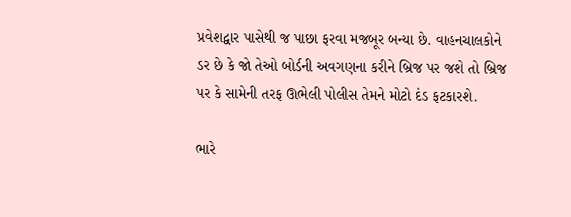પ્રવેશદ્વાર પાસેથી જ પાછા ફરવા મજબૂર બન્યા છે. વાહનચાલકોને ડર છે કે જો તેઓ બોર્ડની અવગણના કરીને બ્રિજ પર જશે તો બ્રિજ પર કે સામેની તરફ ઊભેલી પોલીસ તેમને મોટો દંડ ફટકારશે.

ભારે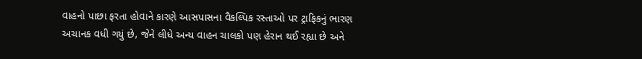વાહનો પાછા ફરતા હોવાને કારણે આસપાસના વૈકલ્પિક રસ્તાઓ પર ટ્રાફિકનું ભારણ અચાનક વધી ગયું છે, જેને લીધે અન્ય વાહન ચાલકો પણ હેરાન થઈ રહ્યા છે અને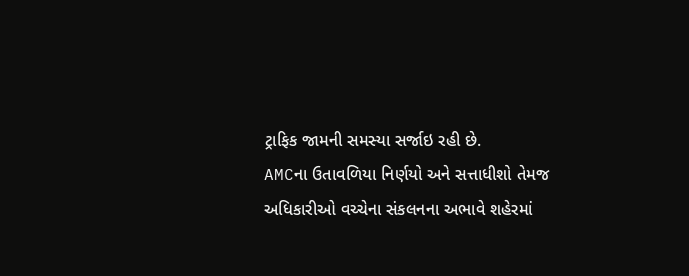ટ્રાફિક જામની સમસ્યા સર્જાઇ રહી છે.
AMCના ઉતાવળિયા નિર્ણયો અને સત્તાધીશો તેમજ અધિકારીઓ વચ્ચેના સંકલનના અભાવે શહેરમાં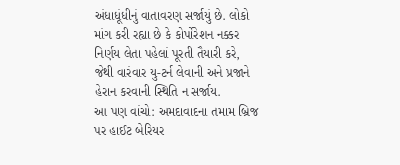અંધાધૂંધીનું વાતાવરણ સર્જાયું છે. લોકો માંગ કરી રહ્યા છે કે કોર્પોરેશન નક્કર નિર્ણય લેતા પહેલાં પૂરતી તૈયારી કરે, જેથી વારંવાર યુ-ટર્ન લેવાની અને પ્રજાને હેરાન કરવાની સ્થિતિ ન સર્જાય.
આ પણ વાંચો: અમદાવાદના તમામ બ્રિજ પર હાઈટ બેરિયર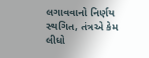લગાવવાનો નિર્ણય સ્થગિત, તંત્રએ કેમ લીધો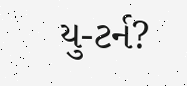યુ-ટર્ન?